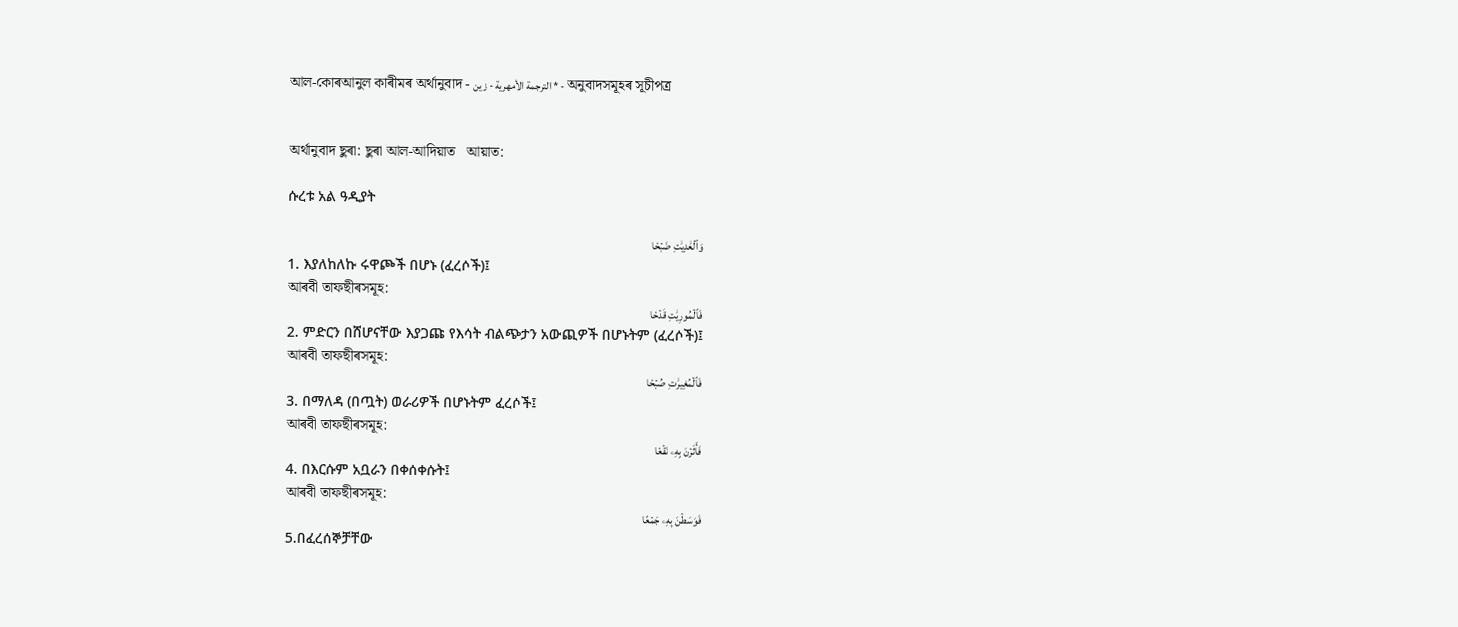আল-কোৰআনুল কাৰীমৰ অৰ্থানুবাদ - الترجمة الأمهرية - زين * - অনুবাদসমূহৰ সূচীপত্ৰ


অৰ্থানুবাদ ছুৰা: ছুৰা আল-আদিয়াত   আয়াত:

ሱረቱ አል ዓዲያት

وَٱلۡعَٰدِيَٰتِ ضَبۡحٗا
1. እያለከለኩ ሩዋጮች በሆኑ (ፈረሶች)፤
আৰবী তাফছীৰসমূহ:
فَٱلۡمُورِيَٰتِ قَدۡحٗا
2. ምድርን በሸሆናቸው እያጋጩ የእሳት ብልጭታን አውጪዎች በሆኑትም (ፈረሶች)፤
আৰবী তাফছীৰসমূহ:
فَٱلۡمُغِيرَٰتِ صُبۡحٗا
3. በማለዳ (በጧት) ወራሪዎች በሆኑትም ፈረሶች፤
আৰবী তাফছীৰসমূহ:
فَأَثَرۡنَ بِهِۦ نَقۡعٗا
4. በእርሱም አቧራን በቀሰቀሱት፤
আৰবী তাফছীৰসমূহ:
فَوَسَطۡنَ بِهِۦ جَمۡعًا
5.በፈረሰኞቻቸው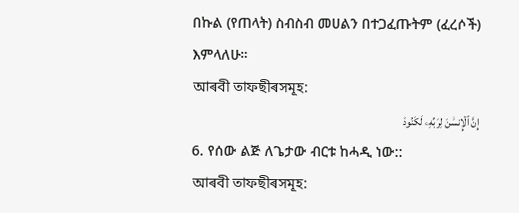በኩል (የጠላት) ስብስብ መሀልን በተጋፈጡትም (ፈረሶች) እምላለሁ።
আৰবী তাফছীৰসমূহ:
إِنَّ ٱلۡإِنسَٰنَ لِرَبِّهِۦ لَكَنُودٞ
6. የሰው ልጅ ለጌታው ብርቱ ከሓዲ ነው::
আৰবী তাফছীৰসমূহ: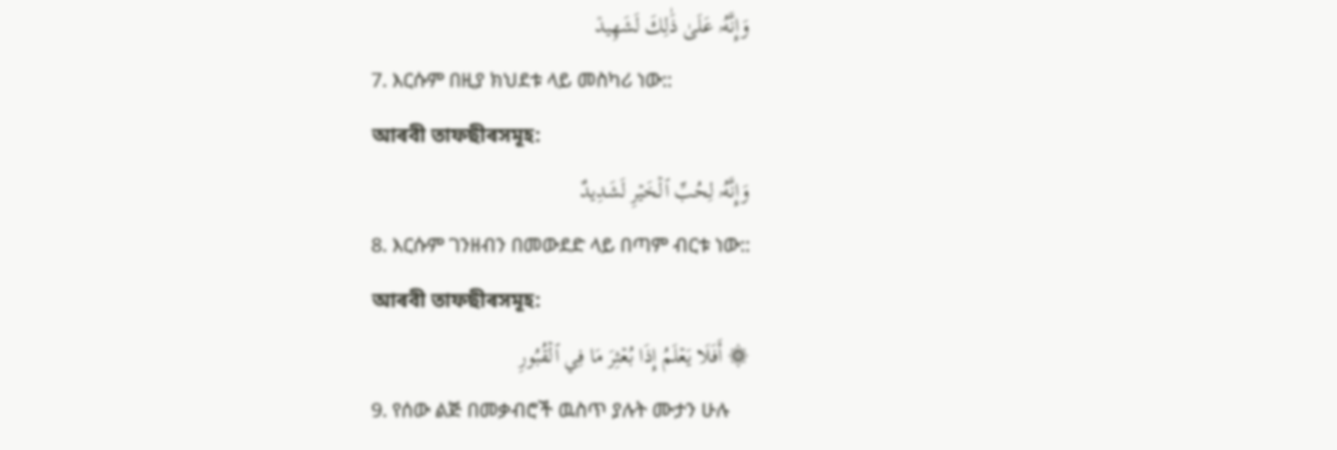وَإِنَّهُۥ عَلَىٰ ذَٰلِكَ لَشَهِيدٞ
7. እርሱም በዚያ ክህደቱ ላይ መስካሪ ነው::
আৰবী তাফছীৰসমূহ:
وَإِنَّهُۥ لِحُبِّ ٱلۡخَيۡرِ لَشَدِيدٌ
8. እርሱም ገንዘብን በመውደድ ላይ በጣም ብርቱ ነው::
আৰবী তাফছীৰসমূহ:
۞ أَفَلَا يَعۡلَمُ إِذَا بُعۡثِرَ مَا فِي ٱلۡقُبُورِ
9. የሰው ልጅ በመቃብሮች ዉስጥ ያሉት ሙታን ሁሉ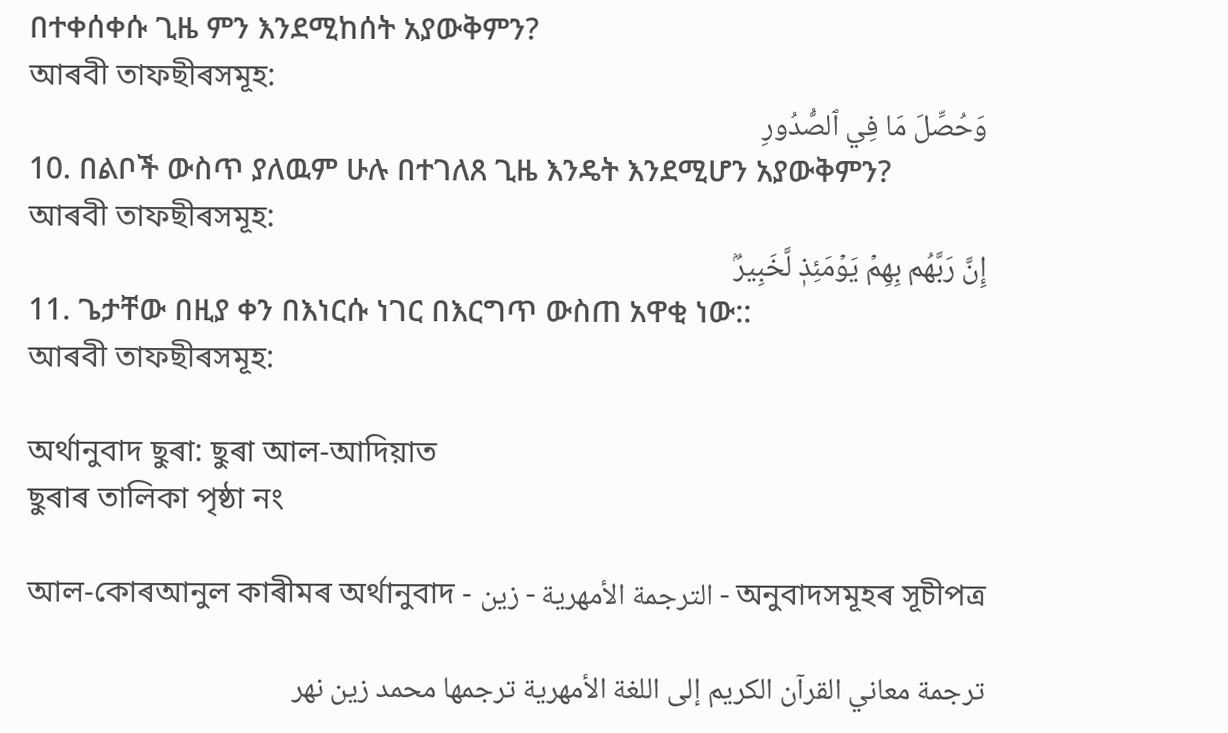በተቀሰቀሱ ጊዜ ምን እንደሚከሰት አያውቅምን?
আৰবী তাফছীৰসমূহ:
وَحُصِّلَ مَا فِي ٱلصُّدُورِ
10. በልቦች ውስጥ ያለዉም ሁሉ በተገለጸ ጊዜ እንዴት እንደሚሆን አያውቅምን?
আৰবী তাফছীৰসমূহ:
إِنَّ رَبَّهُم بِهِمۡ يَوۡمَئِذٖ لَّخَبِيرُۢ
11. ጌታቸው በዚያ ቀን በእነርሱ ነገር በእርግጥ ውስጠ አዋቂ ነው::
আৰবী তাফছীৰসমূহ:

অৰ্থানুবাদ ছুৰা: ছুৰা আল-আদিয়াত
ছুৰাৰ তালিকা পৃষ্ঠা নং

আল-কোৰআনুল কাৰীমৰ অৰ্থানুবাদ - الترجمة الأمهرية - زين - অনুবাদসমূহৰ সূচীপত্ৰ

ترجمة معاني القرآن الكريم إلى اللغة الأمهرية ترجمها محمد زين نهر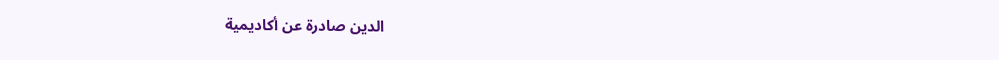الدين صادرة عن أكاديمية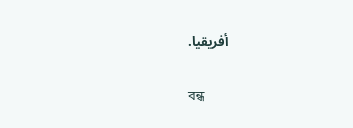أفريقيا.

বন্ধ